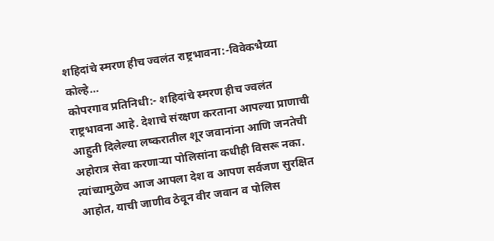शहिदांचे स्मरण हीच ज्वलंत राष्ट्रभावना:-विवेकभैय्या कोल्हे…
कोपरगाव प्रतिनिधी:- शहिदांचे स्मरण हीच ज्वलंत राष्ट्रभावना आहे. देशाचे संरक्षण करताना आपल्या प्राणाची आहुती दिलेल्या लष्करातील शूर जवानांना आणि जनतेची अहोरात्र सेवा करणाऱ्या पोलिसांना कधीही विसरू नका. त्यांच्यामुळेच आज आपला देश व आपण सर्वजण सुरक्षित आहोत, याची जाणीव ठेवून वीर जवान व पोलिस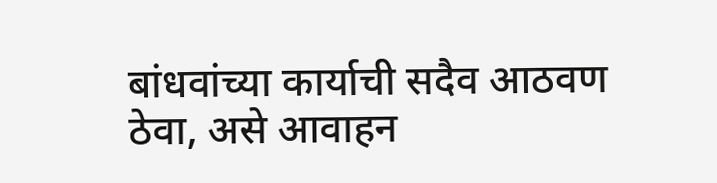बांधवांच्या कार्याची सदैव आठवण ठेवा, असे आवाहन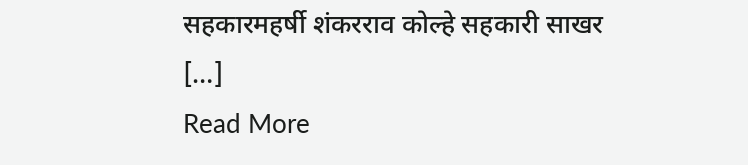सहकारमहर्षी शंकरराव कोल्हे सहकारी साखर […]
Read More